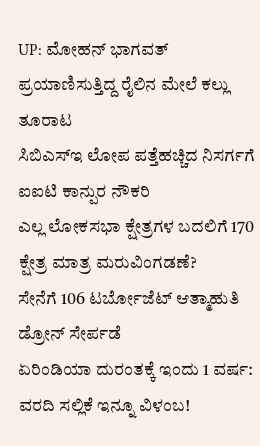UP: ಮೋಹನ್ ಭಾಗವತ್ ಪ್ರಯಾಣಿಸುತ್ತಿದ್ದ ರೈಲಿನ ಮೇಲೆ ಕಲ್ಲು ತೂರಾಟ
ಸಿಬಿಎಸ್ಇ ಲೋಪ ಪತ್ತೆಹಚ್ಚಿದ ನಿಸರ್ಗಗೆ ಐಐಟಿ ಕಾನ್ಪುರ ನೌಕರಿ
ಎಲ್ಲ ಲೋಕಸಭಾ ಕ್ಷೇತ್ರಗಳ ಬದಲಿಗೆ 170 ಕ್ಷೇತ್ರ ಮಾತ್ರ ಮರುವಿಂಗಡಣೆ?
ಸೇನೆಗೆ 106 ಟರ್ಬೋಜೆಟ್ ಆತ್ಮಾಹುತಿ ಡ್ರೋನ್ ಸೇರ್ಪಡೆ
ಏರಿಂಡಿಯಾ ದುರಂತಕ್ಕೆ ಇಂದು 1 ವರ್ಷ: ವರದಿ ಸಲ್ಲಿಕೆ ಇನ್ನೂ ವಿಳಂಬ!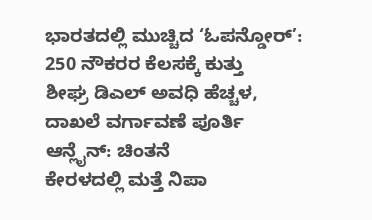ಭಾರತದಲ್ಲಿ ಮುಚ್ಚಿದ ‘ಓಪನ್ಡೋರ್’: 250 ನೌಕರರ ಕೆಲಸಕ್ಕೆ ಕುತ್ತು
ಶೀಘ್ರ ಡಿಎಲ್ ಅವಧಿ ಹೆಚ್ಚಳ, ದಾಖಲೆ ವರ್ಗಾವಣೆ ಪೂರ್ತಿ ಆನ್ಲೈನ್: ಚಿಂತನೆ
ಕೇರಳದಲ್ಲಿ ಮತ್ತೆ ನಿಪಾ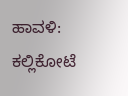ಹಾವಳಿ: ಕಲ್ಲಿಕೋಟೆ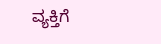ವ್ಯಕ್ತಿಗೆ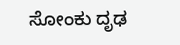ಸೋಂಕು ದೃಢ